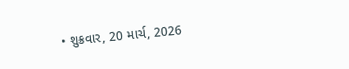• શુક્રવાર, 20 માર્ચ, 2026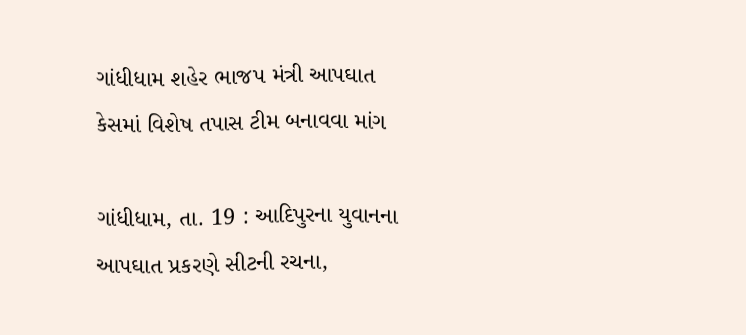ગાંધીધામ શહેર ભાજપ મંત્રી આપઘાત કેસમાં વિશેષ તપાસ ટીમ બનાવવા માંગ

ગાંધીધામ, તા. 19 : આદિપુરના યુવાનના આપઘાત પ્રકરણે સીટની રચના,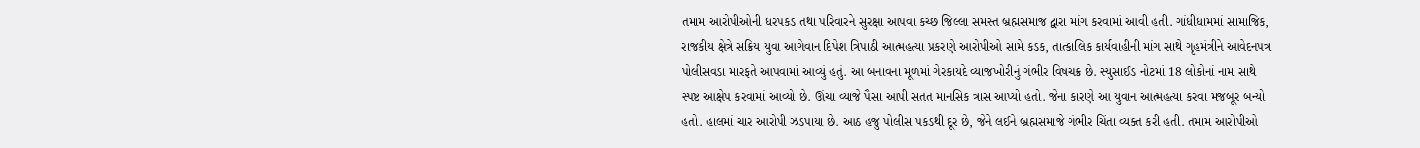તમામ આરોપીઓની ધરપકડ તથા પરિવારને સુરક્ષા આપવા કચ્છ જિલ્લા સમસ્ત બ્રહ્મસમાજ દ્વારા માંગ કરવામાં આવી હતી. ગાંધીધામમાં સામાજિક, રાજકીય ક્ષેત્રે સક્રિય યુવા આગેવાન દિપેશ ત્રિપાઠી આત્મહત્યા પ્રકરણે આરોપીઓ સામે કડક, તાત્કાલિક કાર્યવાહીની માંગ સાથે ગૃહમંત્રીને આવેદનપત્ર પોલીસવડા મારફતે આપવામાં આવ્યું હતું. આ બનાવના મૂળમાં ગેરકાયદે વ્યાજખોરીનું ગંભીર વિષચક્ર છે. સ્યુસાઈડ નોટમાં 18 લોકોનાં નામ સાથે સ્પષ્ટ આક્ષેપ કરવામાં આવ્યો છે. ઊંચા વ્યાજે પૈસા આપી સતત માનસિક ત્રાસ આપ્યો હતો. જેના કારણે આ યુવાન આત્મહત્યા કરવા મજબૂર બન્યો હતો. હાલમાં ચાર આરોપી ઝડપાયા છે. આઠ હજુ પોલીસ પકડથી દૂર છે, જેને લઈને બ્રહ્મસમાજે ગંભીર ચિંતા વ્યક્ત કરી હતી. તમામ આરોપીઓ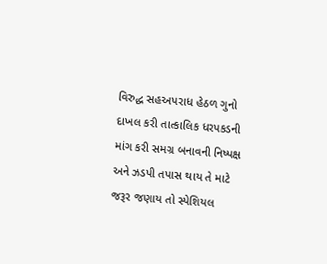વિરુદ્ધ સહઅપરાધ હેઠળ ગુનો દાખલ કરી તાત્કાલિક ધરપકડની માંગ કરી સમગ્ર બનાવની નિષ્પક્ષ અને ઝડપી તપાસ થાય તે માટે જરૂર જણાય તો સ્પેશિયલ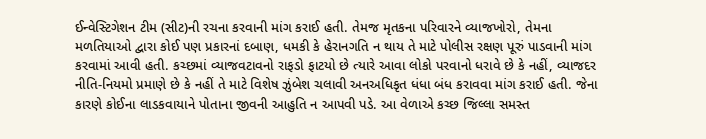ઈન્વેસ્ટિગેશન ટીમ (સીટ)ની રચના કરવાની માંગ કરાઈ હતી. તેમજ મૃતકના પરિવારને વ્યાજખોરો, તેમના મળતિયાઓ દ્વારા કોઈ પણ પ્રકારનાં દબાણ, ધમકી કે હેરાનગતિ ન થાય તે માટે પોલીસ રક્ષણ પૂરું પાડવાની માંગ કરવામાં આવી હતી. કચ્છમાં વ્યાજવટાવનો રાફડો ફાટયો છે ત્યારે આવા લોકો પરવાનો ધરાવે છે કે નહીં, વ્યાજદર નીતિ-નિયમો પ્રમાણે છે કે નહીં તે માટે વિશેષ ઝુંબેશ ચલાવી અનઅધિકૃત ધંધા બંધ કરાવવા માંગ કરાઈ હતી. જેના કારણે કોઈના લાડકવાયાને પોતાના જીવની આહુતિ ન આપવી પડે. આ વેળાએ કચ્છ જિલ્લા સમસ્ત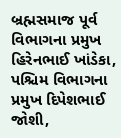બ્રહ્મસમાજ પૂર્વ વિભાગના પ્રમુખ હિરેનભાઈ ખાંડેકા, પશ્ચિમ વિભાગના પ્રમુખ દિપેશભાઈ જોશી,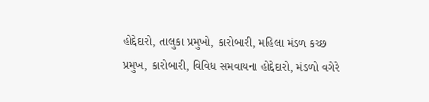હોદ્દેદારો, તાલુકા પ્રમુખો, કારોબારી, મહિલા મંડળ કચ્છ પ્રમુખ, કારોબારી, વિવિધ સમવાયના હોદ્દેદારો, મંડળો વગેરે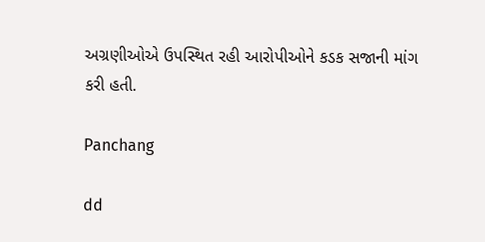અગ્રણીઓએ ઉપસ્થિત રહી આરોપીઓને કડક સજાની માંગ કરી હતી.

Panchang

dd